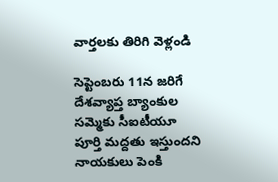వార్తలకు తిరిగి వెళ్లండి

సెప్టెంబరు 11న జరిగే దేశవ్యాప్త బ్యాంకుల సమ్మెకు సీఐటీయూ పూర్తి మద్దతు ఇస్తుందని నాయకులు పెంకి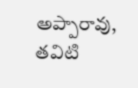అప్పారావు, తవిటి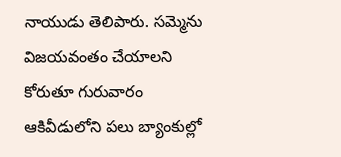నాయుడు తెలిపారు. సమ్మెను విజయవంతం చేయాలని కోరుతూ గురువారం ఆకివీడులోని పలు బ్యాంకుల్లో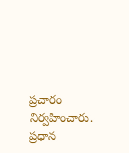ప్రచారం నిర్వహించారు.
ప్రధాన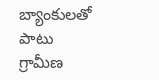బ్యాంకులతో పాటు గ్రామీణ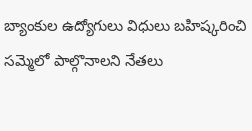బ్యాంకుల ఉద్యోగులు విధులు బహిష్కరించి సమ్మెలో పాల్గొనాలని నేతలు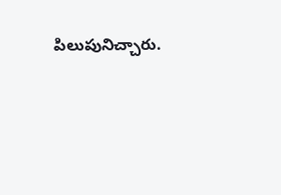పిలుపునిచ్చారు.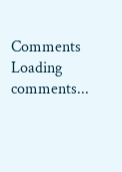Comments
Loading comments...